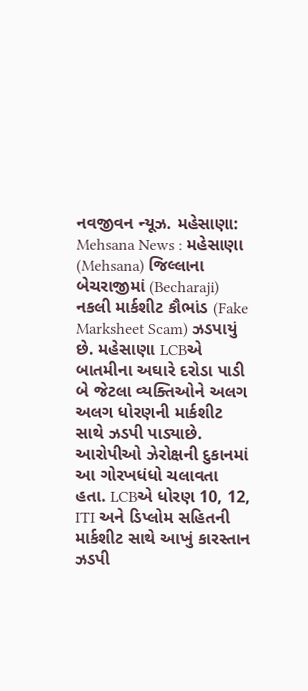નવજીવન ન્યૂઝ. મહેસાણા: Mehsana News : મહેસાણા (Mehsana) જિલ્લાના બેચરાજીમાં (Becharaji) નકલી માર્કશીટ કૌભાંડ (Fake Marksheet Scam) ઝડપાયું છે. મહેસાણા LCBએ બાતમીના અઘારે દરોડા પાડી બે જેટલા વ્યક્તિઓને અલગ અલગ ધોરણની માર્કશીટ સાથે ઝડપી પાડ્યાછે. આરોપીઓ ઝેરોક્ષની દુકાનમાં આ ગોરખધંધો ચલાવતા હતા. LCBએ ધોરણ 10, 12, ITI અને ડિપ્લોમ સહિતની માર્કશીટ સાથે આખું કારસ્તાન ઝડપી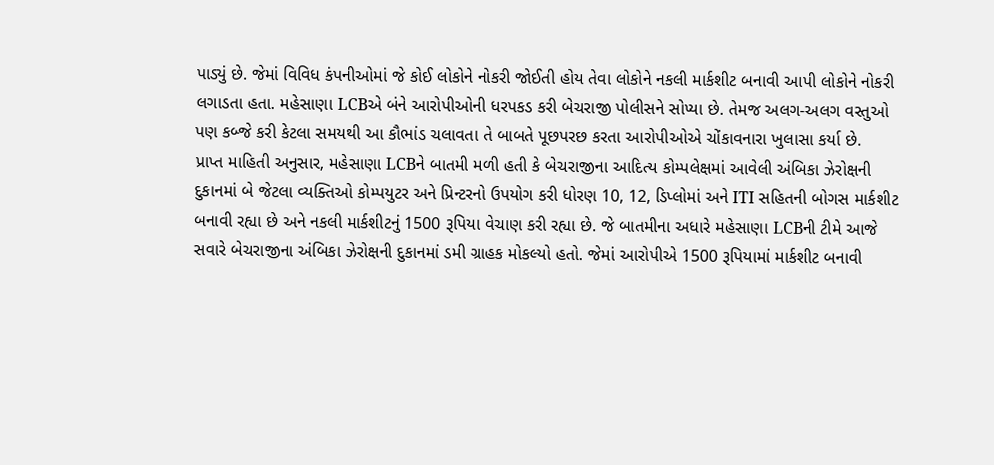પાડ્યું છે. જેમાં વિવિધ કંપનીઓમાં જે કોઈ લોકોને નોકરી જોઈતી હોય તેવા લોકોને નકલી માર્કશીટ બનાવી આપી લોકોને નોકરી લગાડતા હતા. મહેસાણા LCBએ બંને આરોપીઓની ધરપકડ કરી બેચરાજી પોલીસને સોપ્યા છે. તેમજ અલગ-અલગ વસ્તુઓ પણ કબ્જે કરી કેટલા સમયથી આ કૌભાંડ ચલાવતા તે બાબતે પૂછપરછ કરતા આરોપીઓએ ચોંકાવનારા ખુલાસા કર્યા છે.
પ્રાપ્ત માહિતી અનુસાર, મહેસાણા LCBને બાતમી મળી હતી કે બેચરાજીના આદિત્ય કોમ્પલેક્ષમાં આવેલી અંબિકા ઝેરોક્ષની દુકાનમાં બે જેટલા વ્યક્તિઓ કોમ્પયુટર અને પ્રિન્ટરનો ઉપયોગ કરી ધોરણ 10, 12, ડિપ્લોમાં અને ITI સહિતની બોગસ માર્કશીટ બનાવી રહ્યા છે અને નકલી માર્કશીટનું 1500 રૂપિયા વેચાણ કરી રહ્યા છે. જે બાતમીના અધારે મહેસાણા LCBની ટીમે આજે સવારે બેચરાજીના અંબિકા ઝેરોક્ષની દુકાનમાં ડમી ગ્રાહક મોકલ્યો હતો. જેમાં આરોપીએ 1500 રૂપિયામાં માર્કશીટ બનાવી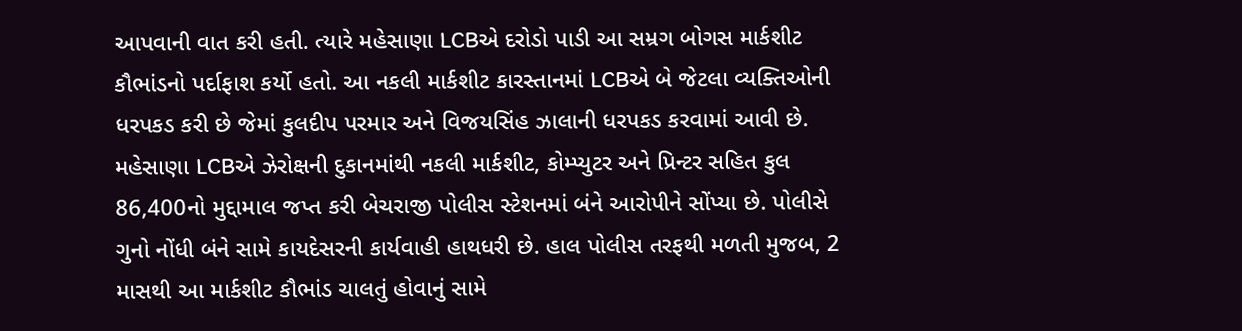આપવાની વાત કરી હતી. ત્યારે મહેસાણા LCBએ દરોડો પાડી આ સમ્રગ બોગસ માર્કશીટ કૌભાંડનો પર્દાફાશ કર્યો હતો. આ નકલી માર્કશીટ કારસ્તાનમાં LCBએ બે જેટલા વ્યક્તિઓની ધરપકડ કરી છે જેમાં કુલદીપ પરમાર અને વિજયસિંહ ઝાલાની ધરપકડ કરવામાં આવી છે.
મહેસાણા LCBએ ઝેરોક્ષની દુકાનમાંથી નકલી માર્કશીટ, કોમ્પ્યુટર અને પ્રિન્ટર સહિત કુલ 86,400નો મુદ્દામાલ જપ્ત કરી બેચરાજી પોલીસ સ્ટેશનમાં બંને આરોપીને સોંપ્યા છે. પોલીસે ગુનો નોંધી બંને સામે કાયદેસરની કાર્યવાહી હાથધરી છે. હાલ પોલીસ તરફથી મળતી મુજબ, 2 માસથી આ માર્કશીટ કૌભાંડ ચાલતું હોવાનું સામે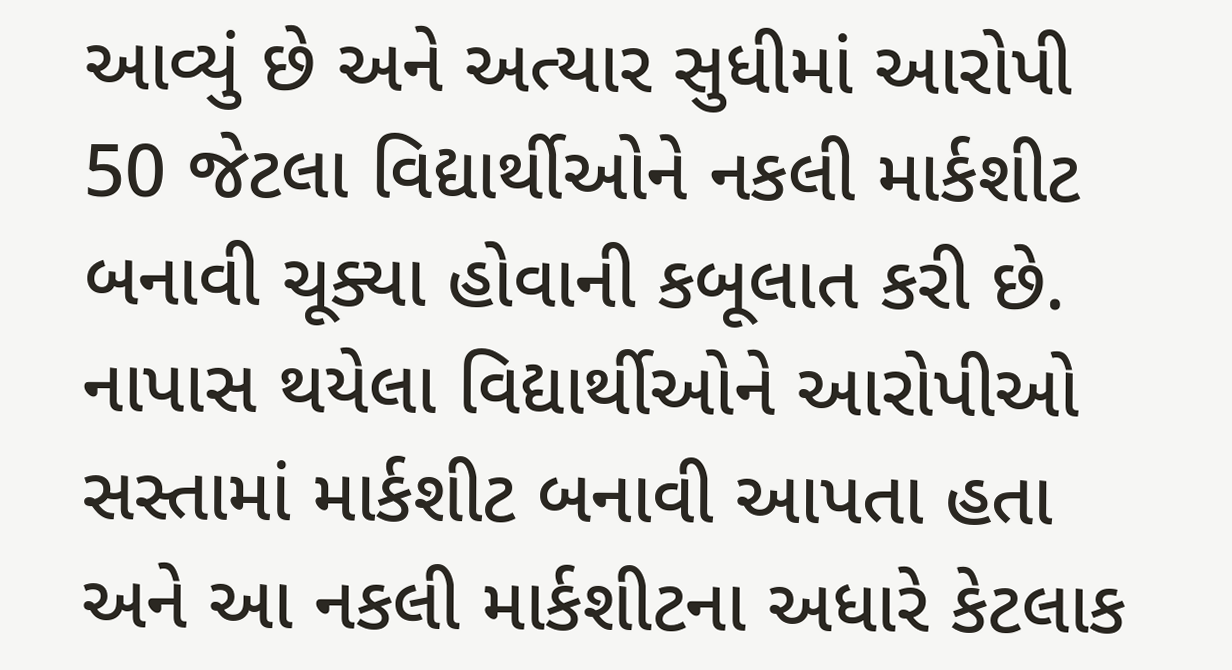આવ્યું છે અને અત્યાર સુધીમાં આરોપી 50 જેટલા વિદ્યાર્થીઓને નકલી માર્કશીટ બનાવી ચૂક્યા હોવાની કબૂલાત કરી છે. નાપાસ થયેલા વિદ્યાર્થીઓને આરોપીઓ સસ્તામાં માર્કશીટ બનાવી આપતા હતા અને આ નકલી માર્કશીટના અધારે કેટલાક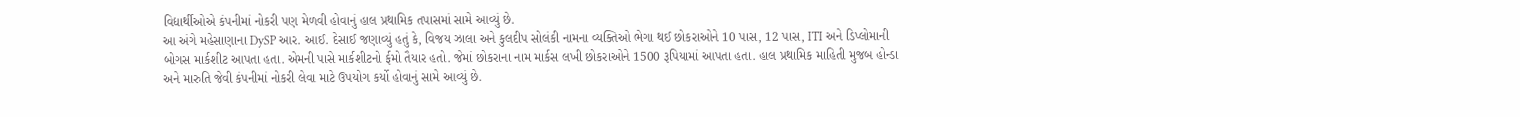વિદ્યાર્થીઓએ કંપનીમાં નોકરી પણ મેળવી હોવાનું હાલ પ્રથામિક તપાસમાં સામે આવ્યું છે.
આ અંગે મહેસાણાના DySP આર. આઈ. દેસાઈ જણાવ્યું હતું કે, વિજય ઝાલા અને કુલદીપ સોલંકી નામના વ્યક્તિઓ ભેગા થઈ છોકરાઓને 10 પાસ, 12 પાસ, ITI અને ડિપ્લોમાની બોગસ માર્કશીટ આપતા હતા. એમની પાસે માર્કશીટનો ર્ફમો તૈયાર હતો. જેમાં છોકરાના નામ માર્કસ લખી છોકરાઓને 1500 રૂપિયામાં આપતા હતા. હાલ પ્રથામિક માહિતી મુજબ હોન્ડા અને મારુતિ જેવી કંપનીમાં નોકરી લેવા માટે ઉપયોગ કર્યો હોવાનું સામે આવ્યું છે.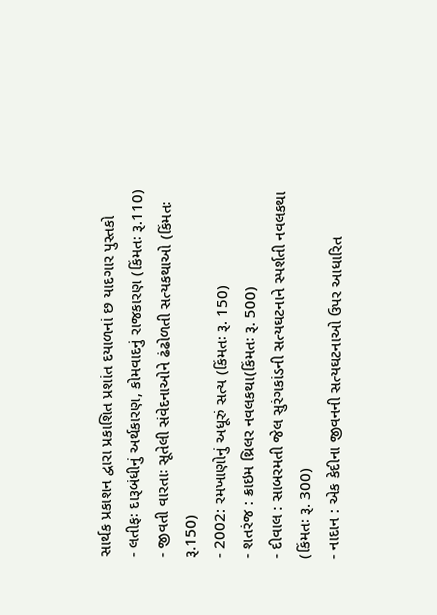સાર્થક પ્રકાશન દ્વારા પ્રકાશિત પ્રશાંત દયાળનાં છ યાદગાર પુસ્તકો
- લતીફઃ દારૂબંધીનું અર્થકારણ, કોમવાદનું રાજકારણ (કિંમતઃ રૂ.110)
- જીવતી વારતાઃ સૂતેલી સંવેદનાઓને ઢંઢોળતી સત્યકથાઓ (કિંમતઃ રૂ.150)
- 2002: રમખાણોનું અધૂરું સત્ય (કિંમતઃ રૂ. 150)
- શતરંજ : ક્રાઇમ થ્રિલર નવલકથા(કિંમતઃ રૂ. 500)
- દીવાલ : સાબરમતી જેલ સુરંગકાંડની સત્યઘટનાને સ્પર્શતી નવલકથા (કિંમતઃ રૂ. 300)
- નાદાન : એક કેદીના જીવનની સત્યઘટનાઓ ઉપર આધારિત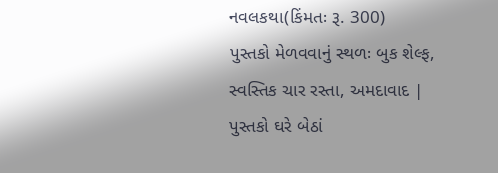નવલકથા(કિંમતઃ રૂ. 300)
પુસ્તકો મેળવવાનું સ્થળઃ બુક શેલ્ફ, સ્વસ્તિક ચાર રસ્તા, અમદાવાદ | પુસ્તકો ઘરે બેઠાં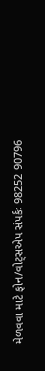મેળવવા માટે ફોન/વોટ્સએપ સંપર્કઃ 98252 90796